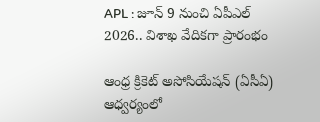APL : జూన్ 9 నుంచి ఏపీఎల్ 2026.. విశాఖ వేదికగా ప్రారంభం

ఆంధ్ర క్రికెట్ అసోసియేషన్ (ఏసీఏ) ఆధ్వర్యంలో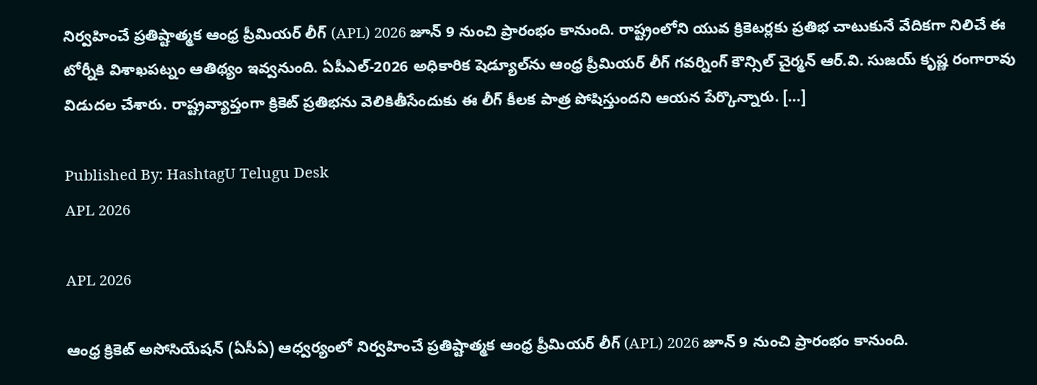నిర్వహించే ప్రతిష్టాత్మక ఆంధ్ర ప్రీమియర్ లీగ్ (APL) 2026 జూన్ 9 నుంచి ప్రారంభం కానుంది. రాష్ట్రంలోని యువ క్రికెటర్లకు ప్రతిభ చాటుకునే వేదికగా నిలిచే ఈ టోర్నీకి విశాఖపట్నం ఆతిథ్యం ఇవ్వనుంది. ఏపీఎల్-2026 అధికారిక షెడ్యూల్‌ను ఆంధ్ర ప్రీమియర్ లీగ్ గవర్నింగ్ కౌన్సిల్ చైర్మన్ ఆర్.వి. సుజయ్ కృష్ణ రంగారావు విడుదల చేశారు. రాష్ట్రవ్యాప్తంగా క్రికెట్ ప్రతిభను వెలికితీసేందుకు ఈ లీగ్ కీలక పాత్ర పోషిస్తుందని ఆయన పేర్కొన్నారు. […]

Published By: HashtagU Telugu Desk
APL 2026

APL 2026

ఆంధ్ర క్రికెట్ అసోసియేషన్ (ఏసీఏ) ఆధ్వర్యంలో నిర్వహించే ప్రతిష్టాత్మక ఆంధ్ర ప్రీమియర్ లీగ్ (APL) 2026 జూన్ 9 నుంచి ప్రారంభం కానుంది.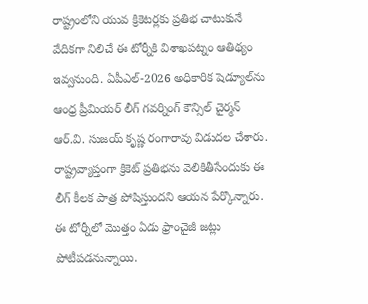రాష్ట్రంలోని యువ క్రికెటర్లకు ప్రతిభ చాటుకునే వేదికగా నిలిచే ఈ టోర్నీకి విశాఖపట్నం ఆతిథ్యం ఇవ్వనుంది. ఏపీఎల్-2026 అధికారిక షెడ్యూల్‌ను ఆంధ్ర ప్రీమియర్ లీగ్ గవర్నింగ్ కౌన్సిల్ చైర్మన్ ఆర్.వి. సుజయ్ కృష్ణ రంగారావు విడుదల చేశారు. రాష్ట్రవ్యాప్తంగా క్రికెట్ ప్రతిభను వెలికితీసేందుకు ఈ లీగ్ కీలక పాత్ర పోషిస్తుందని ఆయన పేర్కొన్నారు. ఈ టోర్నీలో మొత్తం ఏడు ఫ్రాంచైజీ జట్లు పోటీపడనున్నాయి.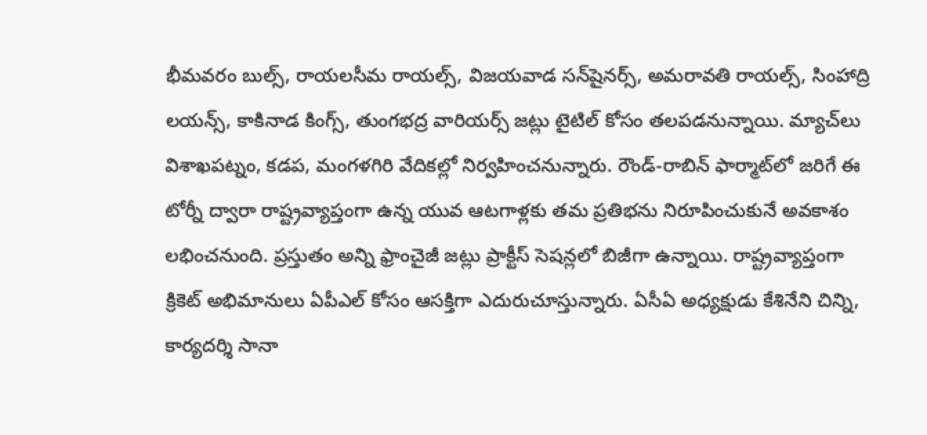భీమవరం బుల్స్, రాయలసీమ రాయల్స్, విజయవాడ సన్‌షైనర్స్, అమరావతి రాయల్స్, సింహాద్రి లయన్స్, కాకినాడ కింగ్స్, తుంగభద్ర వారియర్స్ జట్లు టైటిల్ కోసం తలపడనున్నాయి. మ్యాచ్‌లు విశాఖపట్నం, కడప, మంగళగిరి వేదికల్లో నిర్వహించనున్నారు. రౌండ్-రాబిన్ ఫార్మాట్‌లో జరిగే ఈ టోర్నీ ద్వారా రాష్ట్రవ్యాప్తంగా ఉన్న యువ ఆటగాళ్లకు తమ ప్రతిభను నిరూపించుకునే అవకాశం లభించనుంది. ప్రస్తుతం అన్ని ఫ్రాంచైజీ జట్లు ప్రాక్టీస్ సెషన్లలో బిజీగా ఉన్నాయి. రాష్ట్రవ్యాప్తంగా క్రికెట్ అభిమానులు ఏపీఎల్ కోసం ఆసక్తిగా ఎదురుచూస్తున్నారు. ఏసీఏ అధ్యక్షుడు కేశినేని చిన్ని, కార్యదర్శి సానా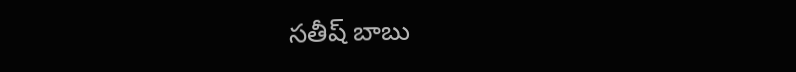సతీష్ బాబు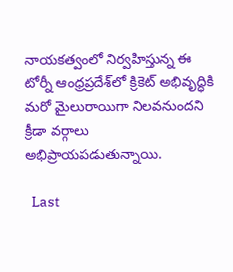నాయకత్వంలో నిర్వహిస్తున్న ఈ టోర్నీ ఆంధ్రప్రదేశ్‌లో క్రికెట్ అభివృద్ధికి మరో మైలురాయిగా నిలవనుందని క్రీడా వర్గాలు అభిప్రాయపడుతున్నాయి.

  Last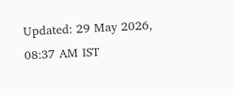Updated: 29 May 2026, 08:37 AM IST